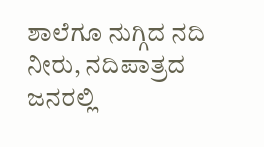ಶಾಲೆಗೂ ನುಗ್ಗಿದ ನದಿ ನೀರು, ನದಿಪಾತ್ರದ ಜನರಲ್ಲಿ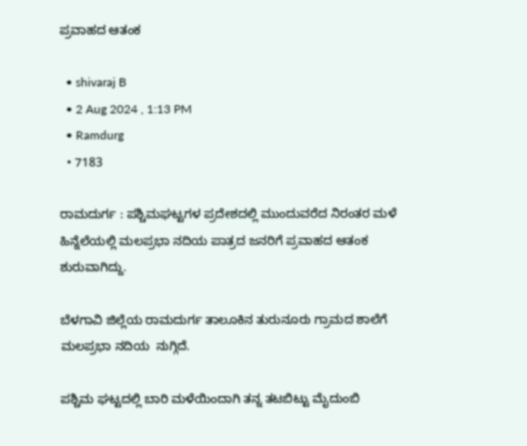ಪ್ರವಾಹದ ಆತಂಕ

  • shivaraj B
  • 2 Aug 2024 , 1:13 PM
  • Ramdurg
  • 7183

ರಾಮದುರ್ಗ : ಪಶ್ಚಿಮಘಟ್ಟಗಳ ಪ್ರದೇಶದಲ್ಲಿ ಮುಂದುವರೆದ ನಿರಂತರ ಮಳೆ ಹಿನ್ನೆಲೆಯಲ್ಲಿ ಮಲಪ್ರಭಾ ನದಿಯ ಪಾತ್ರದ ಜನರಿಗೆ ಪ್ರವಾಹದ ಆತಂಕ ಶುರುವಾಗಿದ್ದು.

ಬೆಳಗಾವಿ ಜಿಲ್ಲೆಯ ರಾಮದುರ್ಗ ತಾಲೂಕಿನ ತುರುನೂರು ಗ್ರಾಮದ ಶಾಲೆಗೆ ಮಲಪ್ರಭಾ ನದಿಯ  ನುಗ್ಗಿದೆ.

ಪಶ್ಚಿಮ ಘಟ್ಟದಲ್ಲಿ ಬಾರಿ ಮಳೆಯಿಂದಾಗಿ ತನ್ನ ತಟಬಿಟ್ಟು ಮೈದುಂಬಿ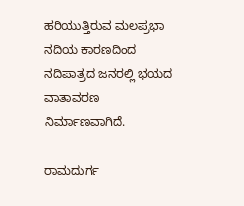ಹರಿಯುತ್ತಿರುವ ಮಲಪ್ರಭಾ ನದಿಯ ಕಾರಣದಿಂದ  ನದಿಪಾತ್ರದ ಜನರಲ್ಲಿ ಭಯದ ವಾತಾವರಣ ನಿರ್ಮಾಣವಾಗಿದೆ.

ರಾಮದುರ್ಗ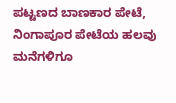ಪಟ್ಟಣದ ಬಾಣಕಾರ ಪೇಟೆ, ನಿಂಗಾಪೂರ ಪೇಟೆಯ ಹಲವು ಮನೆಗಳಿಗೂ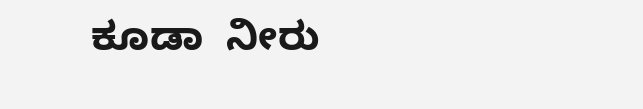ಕೂಡಾ  ನೀರು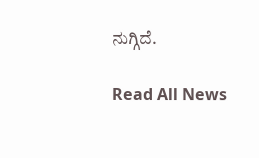ನುಗ್ಗಿದೆ.

Read All News